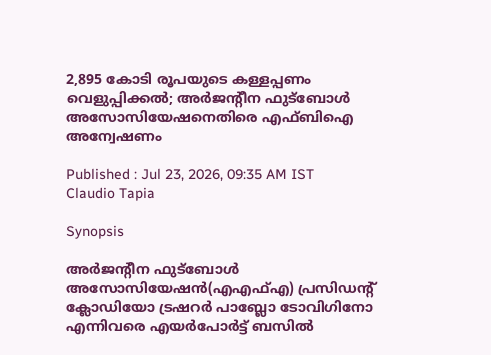2,895 കോടി രൂപയുടെ കള്ളപ്പണം വെളുപ്പിക്കൽ; അർജന്‍റീന ഫുട്ബോൾ അസോസിയേഷനെതിരെ എഫ്ബിഐ അന്വേഷണം

Published : Jul 23, 2026, 09:35 AM IST
Claudio Tapia

Synopsis

അർജന്‍റീന ഫുട്ബോൾ അസോസിയേഷൻ(എഎഫ്എ) പ്രസിഡന്‍റ് ക്ലോഡിയോ ട്രഷറർ പാബ്ലോ ടോവിഗിനോ എന്നിവരെ എയർപോർട്ട് ബസിൽ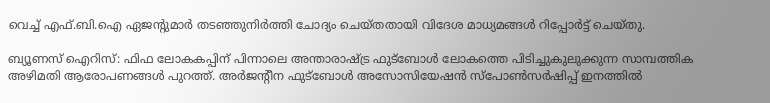വെച്ച് എഫ്.ബി.ഐ ഏജന്‍റുമാർ തടഞ്ഞുനിർത്തി ചോദ്യം ചെയ്തതായി വിദേശ മാധ്യമങ്ങൾ റിപ്പോർട്ട് ചെയ്തു.

ബ്യൂണസ് ഐറിസ്: ഫിഫ ലോകകപ്പിന് പിന്നാലെ അന്താരാഷ്ട്ര ഫുട്ബോൾ ലോകത്തെ പിടിച്ചുകുലുക്കുന്ന സാമ്പത്തിക അഴിമതി ആരോപണങ്ങൾ പുറത്ത്. അർജന്‍റീന ഫുട്ബോൾ അസോസിയേഷൻ സ്പോൺസർഷിപ്പ് ഇനത്തിൽ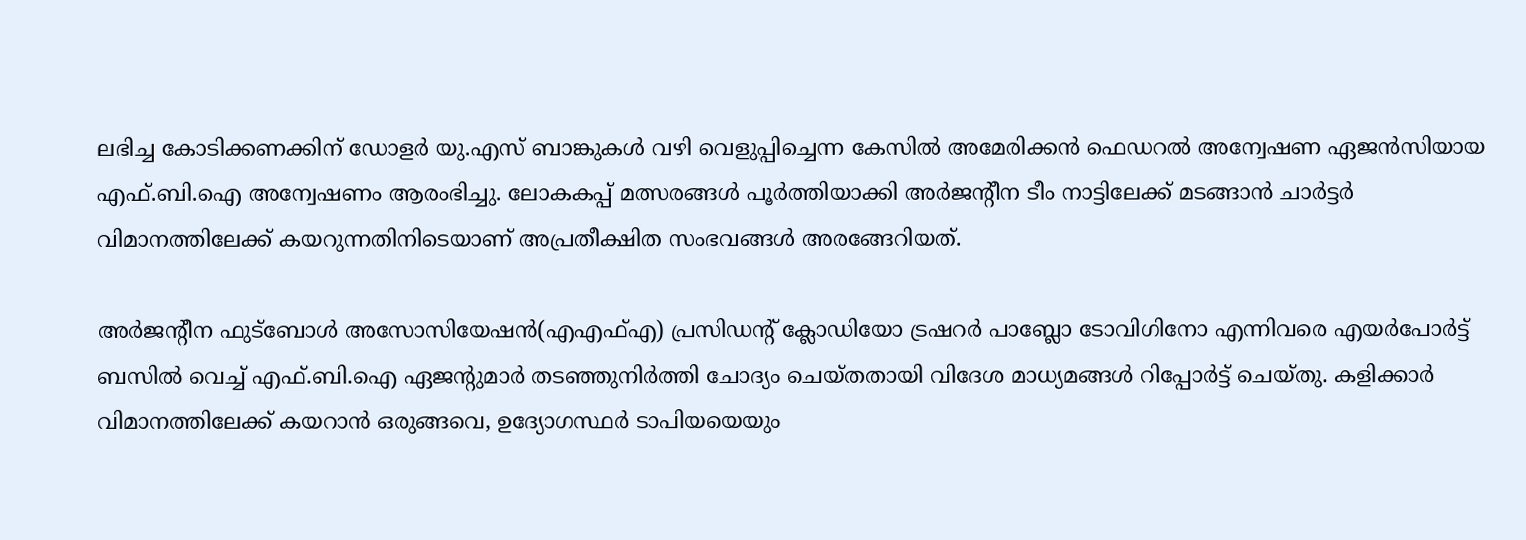ലഭിച്ച കോടിക്കണക്കിന് ഡോളർ യു.എസ് ബാങ്കുകൾ വഴി വെളുപ്പിച്ചെന്ന കേസിൽ അമേരിക്കൻ ഫെഡറൽ അന്വേഷണ ഏജൻസിയായ എഫ്.ബി.ഐ അന്വേഷണം ആരംഭിച്ചു. ലോകകപ്പ് മത്സരങ്ങൾ പൂർത്തിയാക്കി അർജന്‍റീന ടീം നാട്ടിലേക്ക് മടങ്ങാൻ ചാർട്ടർ വിമാനത്തിലേക്ക് കയറുന്നതിനിടെയാണ് അപ്രതീക്ഷിത സംഭവങ്ങൾ അരങ്ങേറിയത്.

അർജന്‍റീന ഫുട്ബോൾ അസോസിയേഷൻ(എഎഫ്എ) പ്രസിഡന്‍റ് ക്ലോഡിയോ ട്രഷറർ പാബ്ലോ ടോവിഗിനോ എന്നിവരെ എയർപോർട്ട് ബസിൽ വെച്ച് എഫ്.ബി.ഐ ഏജന്‍റുമാർ തടഞ്ഞുനിർത്തി ചോദ്യം ചെയ്തതായി വിദേശ മാധ്യമങ്ങൾ റിപ്പോർട്ട് ചെയ്തു. കളിക്കാർ വിമാനത്തിലേക്ക് കയറാൻ ഒരുങ്ങവെ, ഉദ്യോഗസ്ഥർ ടാപിയയെയും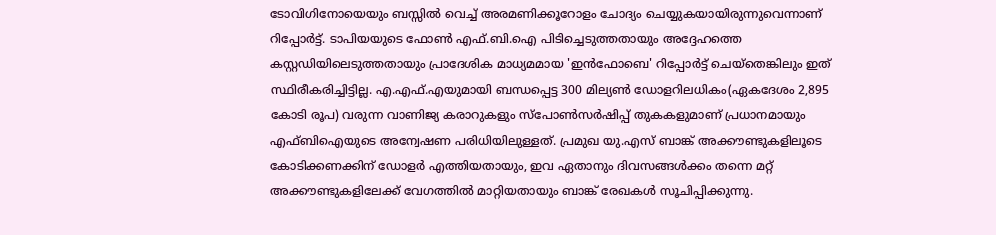ടോവിഗിനോയെയും ബസ്സിൽ വെച്ച് അരമണിക്കൂറോളം ചോദ്യം ചെയ്യുകയായിരുന്നുവെന്നാണ് റിപ്പോര്‍ട്ട്. ടാപിയയുടെ ഫോൺ എഫ്.ബി.ഐ പിടിച്ചെടുത്തതായും അദ്ദേഹത്തെ കസ്റ്റഡിയിലെടുത്തതായും പ്രാദേശിക മാധ്യമമായ 'ഇൻഫോബെ' റിപ്പോർട്ട് ചെയ്തെങ്കിലും ഇത് സ്ഥിരീകരിച്ചിട്ടില്ല. എ.എഫ്.എയുമായി ബന്ധപ്പെട്ട 300 മില്യൺ ഡോളറിലധികം(ഏകദേശം 2,895 കോടി രൂപ) വരുന്ന വാണിജ്യ കരാറുകളും സ്പോൺസർഷിപ്പ് തുകകളുമാണ് പ്രധാനമായും എഫ്ബിഐയുടെ അന്വേഷണ പരിധിയിലുള്ളത്. പ്രമുഖ യു.എസ് ബാങ്ക് അക്കൗണ്ടുകളിലൂടെ കോടിക്കണക്കിന് ഡോളർ എത്തിയതായും, ഇവ ഏതാനും ദിവസങ്ങൾക്കം തന്നെ മറ്റ് അക്കൗണ്ടുകളിലേക്ക് വേഗത്തിൽ മാറ്റിയതായും ബാങ്ക് രേഖകൾ സൂചിപ്പിക്കുന്നു.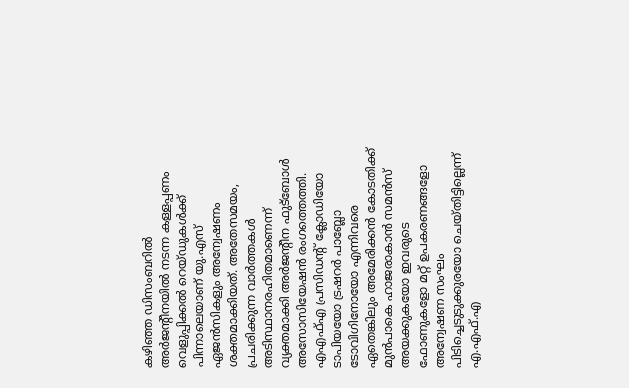കഴിഞ്ഞ ഡിസംബറിൽ അർജന്‍റീനയിൽ നടന്ന കള്ളപ്പണം വെളുപ്പിക്കൽ റെയ്ഡുകൾക്ക് പിന്നാലെയാണ് യു.എസ് ഏജൻസികളും അന്വേഷണം ശക്തമാക്കിയത്. അതേസമയം, പ്രചരിക്കുന്ന വാർത്തകൾ അടിസ്ഥാനരഹിതമാണെന്ന് വ്യക്തമാക്കി അർജന്‍റീന ഫുട്ബോൾ അസോസിയേഷൻ രംഗത്തെത്തി. എഎഫ്എ പ്രസിഡന്റ് ക്ലോഡിയോ ടാപിയയോ ട്രഷറർ പാബ്ലോ ടോവിഗിനോയോ എന്നിവരെ ഏതെങ്കിലും അമേരിക്കൻ കോടതിക്ക് മുൻപാകെ ഹാജരാകാൻ സമൻസ് അയക്കുകയോ ഇവരുടെ ഫോണുകളോ മറ്റ് ഉപകരണങ്ങളോ അന്വേഷണ സംഘം പിടിച്ചെടുടുക്കുരയോ ചെയ്തിട്ടില്ലെന്ന് എ.എഫ്.എ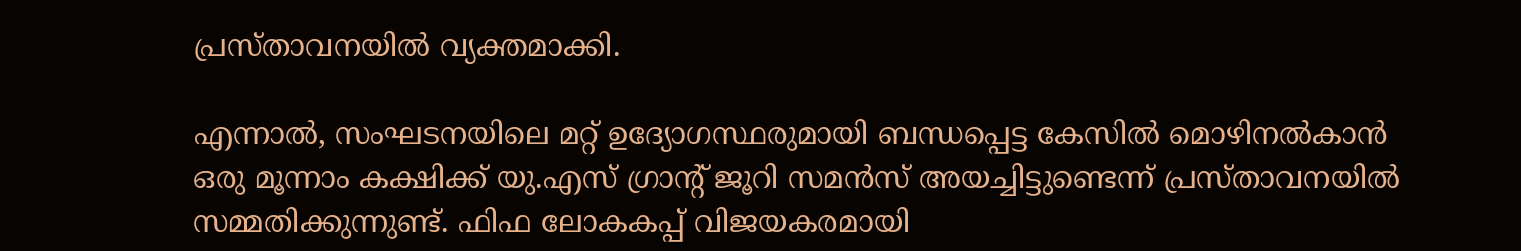പ്രസ്താവനയില്‍ വ്യക്തമാക്കി.

എന്നാൽ, സംഘടനയിലെ മറ്റ് ഉദ്യോഗസ്ഥരുമായി ബന്ധപ്പെട്ട കേസിൽ മൊഴിനൽകാൻ ഒരു മൂന്നാം കക്ഷിക്ക് യു.എസ് ഗ്രാന്‍റ് ജൂറി സമൻസ് അയച്ചിട്ടുണ്ടെന്ന് പ്രസ്താവനയിൽ സമ്മതിക്കുന്നുണ്ട്. ഫിഫ ലോകകപ്പ് വിജയകരമായി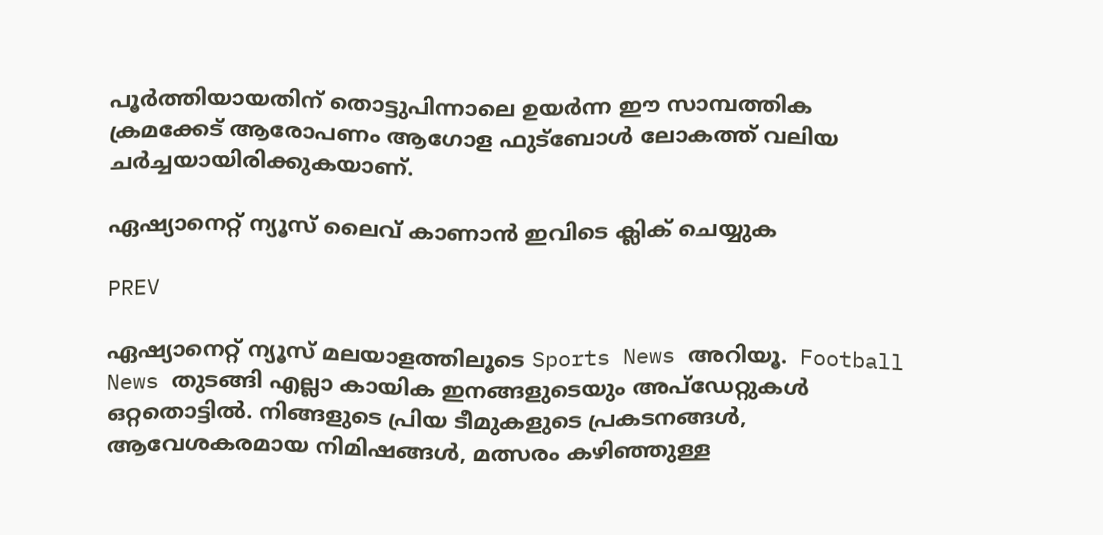പൂർത്തിയായതിന് തൊട്ടുപിന്നാലെ ഉയർന്ന ഈ സാമ്പത്തിക ക്രമക്കേട് ആരോപണം ആഗോള ഫുട്ബോൾ ലോകത്ത് വലിയ ചർച്ചയായിരിക്കുകയാണ്.

ഏഷ്യാനെറ്റ് ന്യൂസ് ലൈവ് കാണാന്‍ ഇവിടെ ക്ലിക് ചെയ്യുക

PREV

ഏഷ്യാനെറ്റ് ന്യൂസ് മലയാളത്തിലൂടെ Sports News അറിയൂ.  Football News തുടങ്ങി എല്ലാ കായിക ഇനങ്ങളുടെയും അപ്‌ഡേറ്റുകൾ ഒറ്റതൊട്ടിൽ. നിങ്ങളുടെ പ്രിയ ടീമുകളുടെ പ്രകടനങ്ങൾ, ആവേശകരമായ നിമിഷങ്ങൾ, മത്സരം കഴിഞ്ഞുള്ള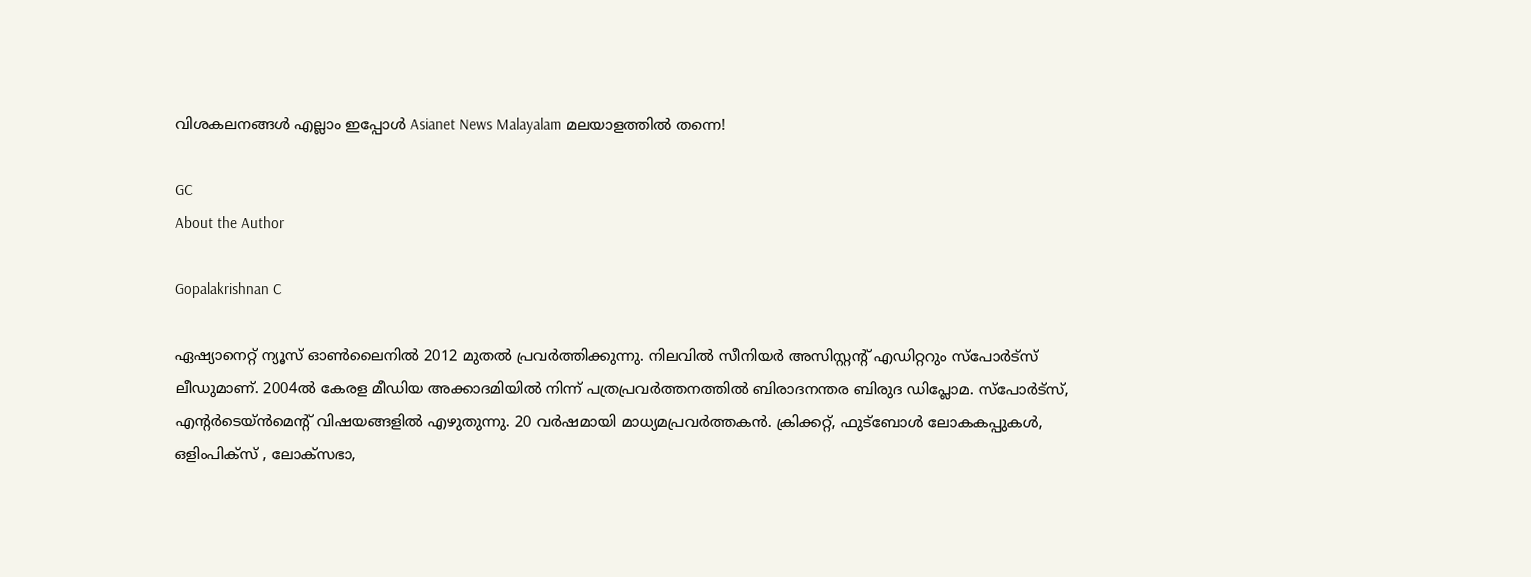വിശകലനങ്ങൾ എല്ലാം ഇപ്പോൾ Asianet News Malayalam മലയാളത്തിൽ തന്നെ!

GC
About the Author

Gopalakrishnan C

ഏഷ്യാനെറ്റ് ന്യൂസ് ഓണ്‍ലൈനില്‍ 2012 മുതല്‍ പ്രവര്‍ത്തിക്കുന്നു. നിലവില്‍ സീനിയര്‍ അസിസ്റ്റന്‍റ് എഡിറ്ററും സ്പോർട്സ് ലീഡുമാണ്. 2004ൽ കേരള മീഡിയ അക്കാദമിയില്‍ നിന്ന് പത്രപ്രവര്‍ത്തനത്തില്‍ ബിരാദനന്തര ബിരുദ ഡിപ്ലോമ. സ്പോര്‍ട്സ്, എന്‍റര്‍ടെയ്ൻമെന്‍റ് വിഷയങ്ങളില്‍ എഴുതുന്നു. 20 വര്‍ഷമായി മാധ്യമപ്രവര്‍ത്തകൻ. ക്രിക്കറ്റ്, ഫുട്ബോള്‍ ലോകകപ്പുകൾ, ഒളിംപിക്സ് , ലോക്സഭാ,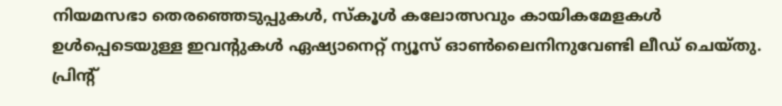നിയമസഭാ തെരഞ്ഞെടുപ്പുകള്‍, സ്കൂള്‍ കലോത്സവും കായികമേളകള്‍ ഉള്‍പ്പെടെയുള്ള ഇവന്‍റുകള്‍ ഏഷ്യാനെറ്റ് ന്യൂസ് ഓണ്‍ലൈനിനുവേണ്ടി ലീഡ് ചെയ്തു. പ്രിന്‍റ്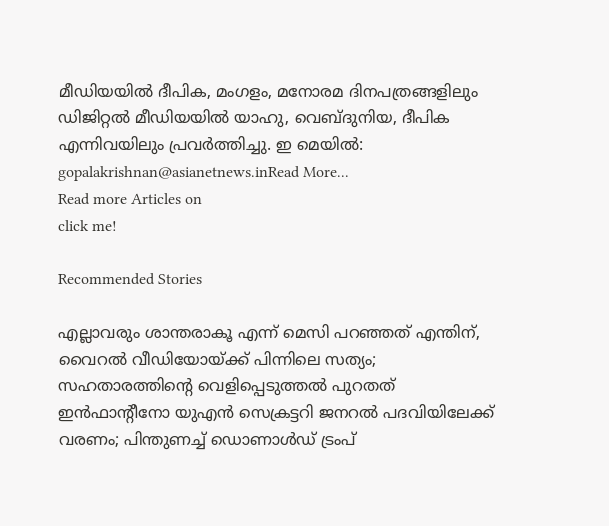മീഡിയയില്‍ ദീപിക, മംഗളം, മനോരമ ദിനപത്രങ്ങളിലും ഡിജിറ്റൽ മീഡിയയില്‍ യാഹു, വെബ്ദുനിയ, ദീപിക എന്നിവയിലും പ്രവര്‍ത്തിച്ചു. ഇ മെയില്‍: gopalakrishnan@asianetnews.inRead More...
Read more Articles on
click me!

Recommended Stories

എല്ലാവരും ശാന്തരാകൂ എന്ന് മെസി പറഞ്ഞത് എന്തിന്, വൈറൽ വീഡിയോയ്ക്ക് പിന്നിലെ സത്യം; സഹതാരത്തിന്‍റെ വെളിപ്പെടുത്തൽ പുറതത്
ഇന്‍ഫാന്റീനോ യുഎന്‍ സെക്രട്ടറി ജനറല്‍ പദവിയിലേക്ക് വരണം; പിന്തുണച്ച് ഡൊണാള്‍ഡ് ട്രംപ്